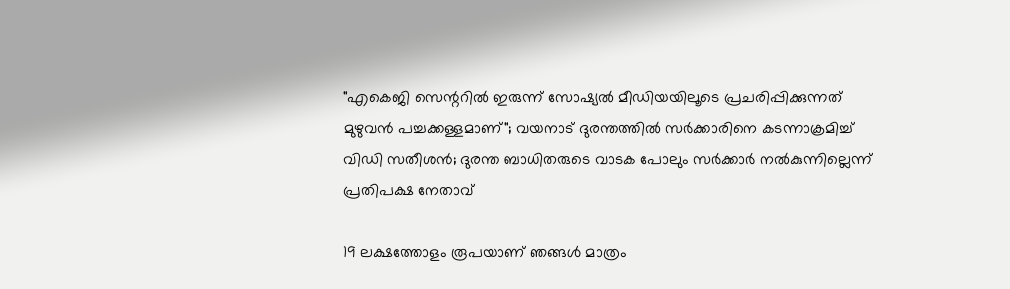"എകെജി സെന്ററില്‍ ഇരുന്ന് സോഷ്യല്‍ മീഡിയയിലൂടെ പ്രചരിപ്പിക്കുന്നത് മുഴുവന്‍ പച്ചക്കള്ളമാണ്"; വയനാട് ദുരന്തത്തിൽ സർക്കാരിനെ കടന്നാക്രമിച്ച് വിഡി സതീശൻ; ദുരന്ത ബാധിതരുടെ വാടക പോലും സർക്കാർ നൽകുന്നില്ലെന്ന് പ്രതിപക്ഷ നേതാവ്

19 ലക്ഷത്തോളം രൂപയാണ് ഞങ്ങള്‍ മാത്രം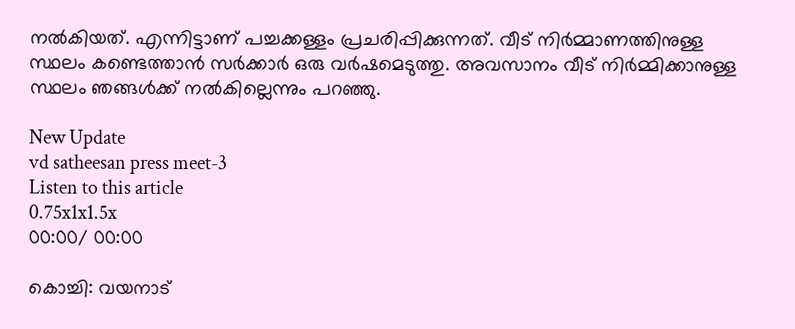നല്‍കിയത്. എന്നിട്ടാണ് പച്ചക്കള്ളം പ്രചരിപ്പിക്കുന്നത്. വീട് നിര്‍മ്മാണത്തിനുള്ള സ്ഥലം കണ്ടെത്താന്‍ സര്‍ക്കാര്‍ ഒരു വര്‍ഷമെടുത്തു. അവസാനം വീട് നിര്‍മ്മിക്കാനുള്ള സ്ഥലം ഞങ്ങള്‍ക്ക് നല്‍കില്ലെന്നും പറഞ്ഞു.

New Update
vd satheesan press meet-3
Listen to this article
0.75x1x1.5x
00:00/ 00:00

കൊച്ചി: വയനാട്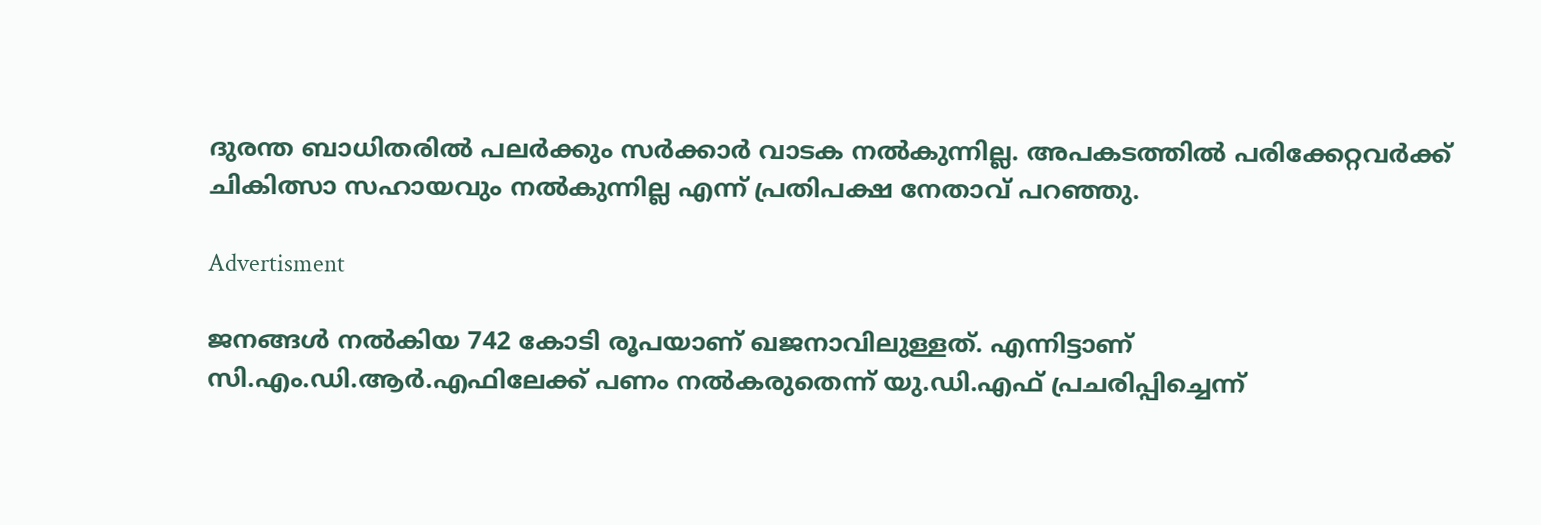ദുരന്ത ബാധിതരില്‍ പലര്‍ക്കും സര്‍ക്കാര്‍ വാടക നല്‍കുന്നില്ല. അപകടത്തില്‍ പരിക്കേറ്റവര്‍ക്ക് ചികിത്സാ സഹായവും നല്‍കുന്നില്ല എന്ന് പ്രതിപക്ഷ നേതാവ് പറഞ്ഞു.

Advertisment

ജനങ്ങള്‍ നല്‍കിയ 742 കോടി രൂപയാണ് ഖജനാവിലുള്ളത്. എന്നിട്ടാണ് സി.എം.ഡി.ആര്‍.എഫിലേക്ക് പണം നല്‍കരുതെന്ന് യു.ഡി.എഫ് പ്രചരിപ്പിച്ചെന്ന്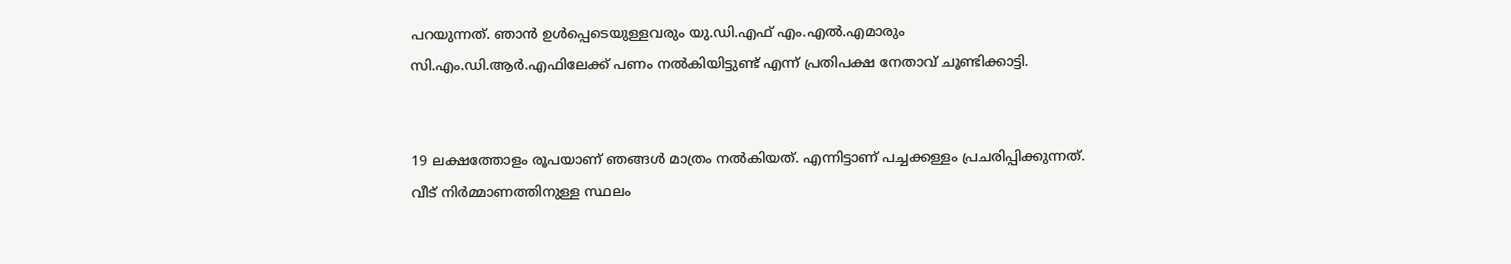പറയുന്നത്. ഞാന്‍ ഉള്‍പ്പെടെയുള്ളവരും യു.ഡി.എഫ് എം.എല്‍.എമാരും സി.എം.ഡി.ആര്‍.എഫിലേക്ക് പണം നല്‍കിയിട്ടുണ്ട് എന്ന് പ്രതിപക്ഷ നേതാവ് ചൂണ്ടിക്കാട്ടി.


19 ലക്ഷത്തോളം രൂപയാണ് ഞങ്ങള്‍ മാത്രം നല്‍കിയത്. എന്നിട്ടാണ് പച്ചക്കള്ളം പ്രചരിപ്പിക്കുന്നത്. വീട് നിര്‍മ്മാണത്തിനുള്ള സ്ഥലം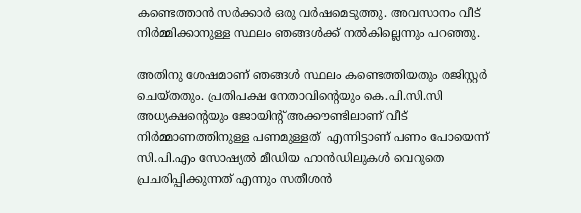കണ്ടെത്താന്‍ സര്‍ക്കാര്‍ ഒരു വര്‍ഷമെടുത്തു. അവസാനം വീട് നിര്‍മ്മിക്കാനുള്ള സ്ഥലം ഞങ്ങള്‍ക്ക് നല്‍കില്ലെന്നും പറഞ്ഞു.

അതിനു ശേഷമാണ് ഞങ്ങള്‍ സ്ഥലം കണ്ടെത്തിയതും രജിസ്റ്റര്‍ ചെയ്തതും. പ്രതിപക്ഷ നേതാവിന്റെയും കെ.പി.സി.സി അധ്യക്ഷന്റെയും ജോയിന്റ് അക്കൗണ്ടിലാണ് വീട് നിര്‍മ്മാണത്തിനുള്ള പണമുള്ളത്  എന്നിട്ടാണ് പണം പോയെന്ന് സി.പി.എം സോഷ്യല്‍ മീഡിയ ഹാന്‍ഡിലുകള്‍ വെറുതെ പ്രചരിപ്പിക്കുന്നത് എന്നും സതീശൻ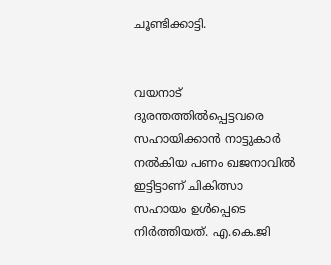ചൂണ്ടിക്കാട്ടി.


വയനാട് ദുരന്തത്തില്‍പ്പെട്ടവരെ സഹായിക്കാന്‍ നാട്ടുകാര്‍ നല്‍കിയ പണം ഖജനാവില്‍ ഇട്ടിട്ടാണ് ചികിത്സാ സഹായം ഉള്‍പ്പെടെ നിര്‍ത്തിയത്. എ.കെ.ജി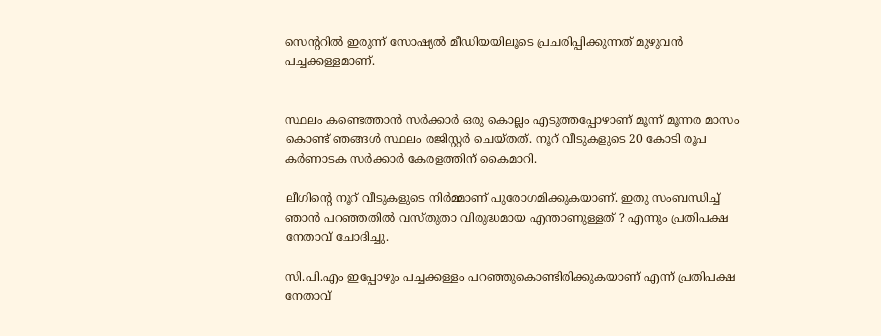സെന്ററില്‍ ഇരുന്ന് സോഷ്യല്‍ മീഡിയയിലൂടെ പ്രചരിപ്പിക്കുന്നത് മുഴുവന്‍ പച്ചക്കള്ളമാണ്.


സ്ഥലം കണ്ടെത്താന്‍ സര്‍ക്കാര്‍ ഒരു കൊല്ലം എടുത്തപ്പോഴാണ് മൂന്ന് മൂന്നര മാസം കൊണ്ട് ഞങ്ങള്‍ സ്ഥലം രജിസ്റ്റര്‍ ചെയ്തത്. നൂറ് വീടുകളുടെ 20 കോടി രൂപ കര്‍ണാടക സര്‍ക്കാര്‍ കേരളത്തിന് കൈമാറി.

ലീഗിന്റെ നൂറ് വീടുകളുടെ നിര്‍മ്മാണ് പുരോഗമിക്കുകയാണ്. ഇതു സംബന്ധിച്ച് ഞാന്‍ പറഞ്ഞതില്‍ വസ്തുതാ വിരുദ്ധമായ എന്താണുള്ളത് ? എന്നും പ്രതിപക്ഷ നേതാവ് ചോദിച്ചു.

സി.പി.എം ഇപ്പോഴും പച്ചക്കള്ളം പറഞ്ഞുകൊണ്ടിരിക്കുകയാണ് എന്ന് പ്രതിപക്ഷ നേതാവ്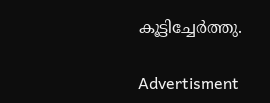കൂട്ടിച്ചേർത്തു.

Advertisment